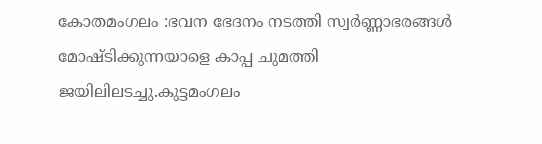കോതമംഗലം :ഭവന ഭേദനം നടത്തി സ്വർണ്ണാഭരങ്ങൾ മോഷ്ടിക്കുന്നയാളെ കാപ്പ ചുമത്തി ജയിലിലടച്ചു.കുട്ടമംഗലം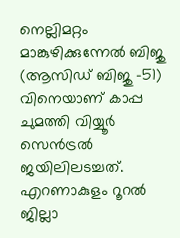നെല്ലിമറ്റം മാങ്കുഴിക്കുന്നേൽ ബിജു (ആസിഡ് ബിജു -51) വിനെയാണ് കാപ്പ ചുമത്തി വിയ്യൂർ സെൻട്രൽ ജയിലിലടച്ചത്.
എറണാകുളം റൂറൽ ജില്ലാ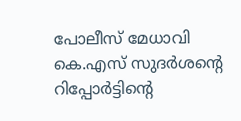പോലീസ് മേധാവി കെ.എസ് സുദർശൻ്റെ റിപ്പോർട്ടിൻ്റെ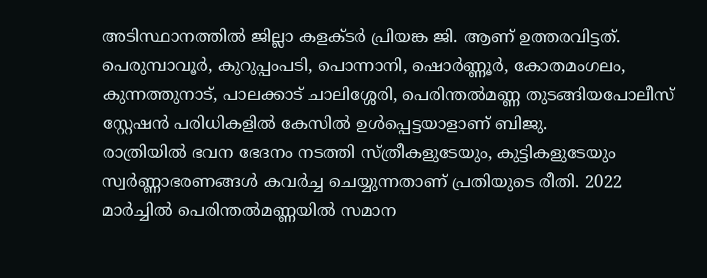അടിസ്ഥാനത്തിൽ ജില്ലാ കളക്ടർ പ്രിയങ്ക ജി. ആണ് ഉത്തരവിട്ടത്. പെരുമ്പാവൂർ, കുറുപ്പംപടി, പൊന്നാനി, ഷൊർണ്ണൂർ, കോതമംഗലം, കുന്നത്തുനാട്, പാലക്കാട് ചാലിശ്ശേരി, പെരിന്തൽമണ്ണ തുടങ്ങിയപോലീസ് സ്റ്റേഷൻ പരിധികളിൽ കേസിൽ ഉൾപ്പെട്ടയാളാണ് ബിജു.
രാത്രിയിൽ ഭവന ഭേദനം നടത്തി സ്ത്രീകളുടേയും, കുട്ടികളുടേയും സ്വർണ്ണാഭരണങ്ങൾ കവർച്ച ചെയ്യുന്നതാണ് പ്രതിയുടെ രീതി. 2022 മാർച്ചിൽ പെരിന്തൽമണ്ണയിൽ സമാന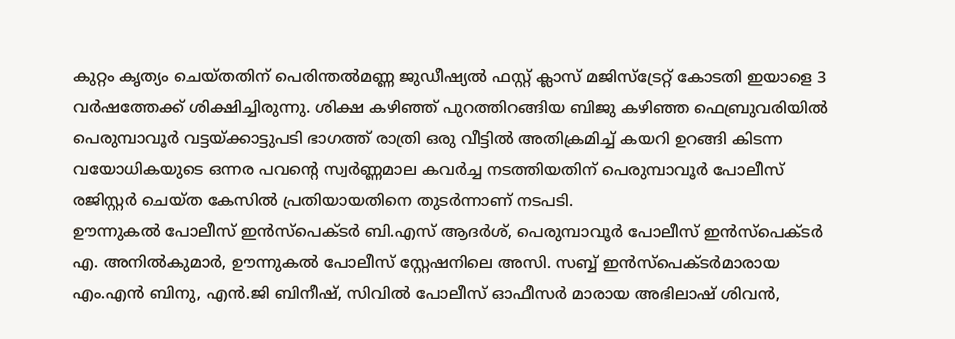കുറ്റം കൃത്യം ചെയ്തതിന് പെരിന്തൽമണ്ണ ജുഡീഷ്യൽ ഫസ്റ്റ് ക്ലാസ് മജിസ്ട്രേറ്റ് കോടതി ഇയാളെ 3 വർഷത്തേക്ക് ശിക്ഷിച്ചിരുന്നു. ശിക്ഷ കഴിഞ്ഞ് പുറത്തിറങ്ങിയ ബിജു കഴിഞ്ഞ ഫെബ്രുവരിയിൽ പെരുമ്പാവൂർ വട്ടയ്ക്കാട്ടുപടി ഭാഗത്ത് രാത്രി ഒരു വീട്ടിൽ അതിക്രമിച്ച് കയറി ഉറങ്ങി കിടന്ന വയോധികയുടെ ഒന്നര പവൻ്റെ സ്വർണ്ണമാല കവർച്ച നടത്തിയതിന് പെരുമ്പാവൂർ പോലീസ് രജിസ്റ്റർ ചെയ്ത കേസിൽ പ്രതിയായതിനെ തുടർന്നാണ് നടപടി.
ഊന്നുകൽ പോലീസ് ഇൻസ്പെക്ടർ ബി.എസ് ആദർശ്, പെരുമ്പാവൂർ പോലീസ് ഇൻസ്പെക്ടർ എ. അനിൽകുമാർ, ഊന്നുകൽ പോലീസ് സ്റ്റേഷനിലെ അസി. സബ്ബ് ഇൻസ്പെക്ടർമാരായ എം.എൻ ബിനു, എൻ.ജി ബിനീഷ്, സിവിൽ പോലീസ് ഓഫീസർ മാരായ അഭിലാഷ് ശിവൻ,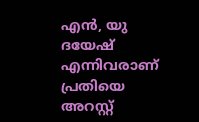എൻ, യു ദയേഷ് എന്നിവരാണ് പ്രതിയെ അറസ്റ്റ്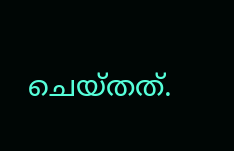ചെയ്തത്.